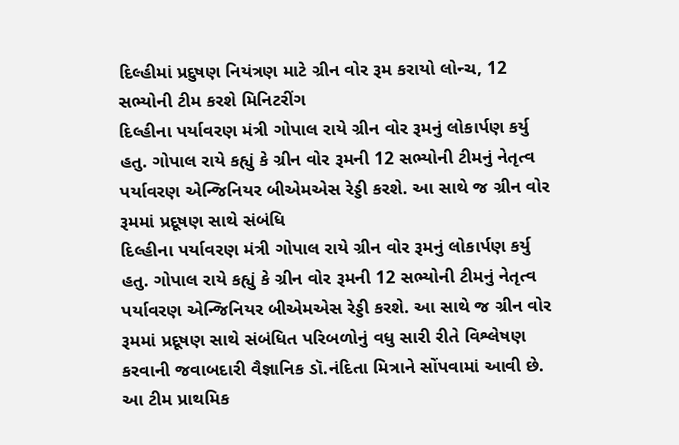દિલ્હીમાં પ્રદુષણ નિયંત્રણ માટે ગ્રીન વોર રૂમ કરાયો લોન્ચ, 12 સભ્યોની ટીમ કરશે મિનિટરીંગ
દિલ્હીના પર્યાવરણ મંત્રી ગોપાલ રાયે ગ્રીન વોર રૂમનું લોકાર્પણ કર્યુ હતુ. ગોપાલ રાયે કહ્યું કે ગ્રીન વોર રૂમની 12 સભ્યોની ટીમનું નેતૃત્વ પર્યાવરણ એન્જિનિયર બીએમએસ રેડ્ડી કરશે. આ સાથે જ ગ્રીન વોર રૂમમાં પ્રદૂષણ સાથે સંબંધિ
દિલ્હીના પર્યાવરણ મંત્રી ગોપાલ રાયે ગ્રીન વોર રૂમનું લોકાર્પણ કર્યુ હતુ. ગોપાલ રાયે કહ્યું કે ગ્રીન વોર રૂમની 12 સભ્યોની ટીમનું નેતૃત્વ પર્યાવરણ એન્જિનિયર બીએમએસ રેડ્ડી કરશે. આ સાથે જ ગ્રીન વોર રૂમમાં પ્રદૂષણ સાથે સંબંધિત પરિબળોનું વધુ સારી રીતે વિશ્લેષણ કરવાની જવાબદારી વૈજ્ઞાનિક ડૉ.નંદિતા મિત્રાને સોંપવામાં આવી છે. આ ટીમ પ્રાથમિક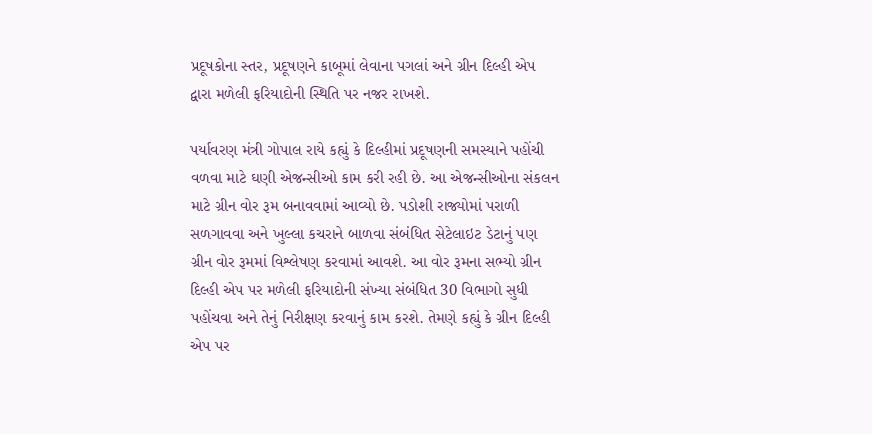પ્રદૂષકોના સ્તર, પ્રદૂષણને કાબૂમાં લેવાના પગલાં અને ગ્રીન દિલ્હી એપ દ્વારા મળેલી ફરિયાદોની સ્થિતિ પર નજર રાખશે.

પર્યાવરણ મંત્રી ગોપાલ રાયે કહ્યું કે દિલ્હીમાં પ્રદૂષણની સમસ્યાને પહોંચી વળવા માટે ઘણી એજન્સીઓ કામ કરી રહી છે. આ એજન્સીઓના સંકલન માટે ગ્રીન વોર રૂમ બનાવવામાં આવ્યો છે. પડોશી રાજ્યોમાં પરાળી સળગાવવા અને ખુલ્લા કચરાને બાળવા સંબંધિત સેટેલાઇટ ડેટાનું પણ ગ્રીન વોર રૂમમાં વિશ્લેષણ કરવામાં આવશે. આ વોર રૂમના સભ્યો ગ્રીન દિલ્હી એપ પર મળેલી ફરિયાદોની સંખ્યા સંબંધિત 30 વિભાગો સુધી પહોંચવા અને તેનું નિરીક્ષણ કરવાનું કામ કરશે. તેમણે કહ્યું કે ગ્રીન દિલ્હી એપ પર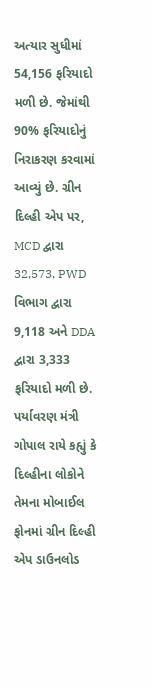અત્યાર સુધીમાં 54,156 ફરિયાદો મળી છે. જેમાંથી 90% ફરિયાદોનું નિરાકરણ કરવામાં આવ્યું છે. ગ્રીન દિલ્હી એપ પર, MCD દ્વારા 32,573, PWD વિભાગ દ્વારા 9,118 અને DDA દ્વારા 3,333 ફરિયાદો મળી છે.
પર્યાવરણ મંત્રી ગોપાલ રાયે કહ્યું કે દિલ્હીના લોકોને તેમના મોબાઈલ ફોનમાં ગ્રીન દિલ્હી એપ ડાઉનલોડ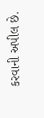કરવાની અપીલ છે.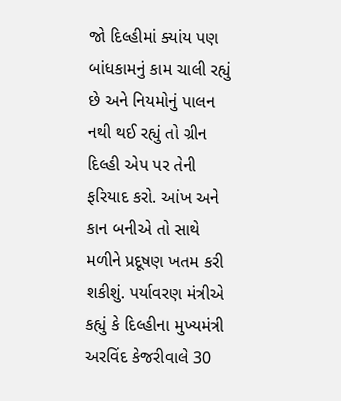જો દિલ્હીમાં ક્યાંય પણ બાંધકામનું કામ ચાલી રહ્યું છે અને નિયમોનું પાલન નથી થઈ રહ્યું તો ગ્રીન દિલ્હી એપ પર તેની ફરિયાદ કરો. આંખ અને કાન બનીએ તો સાથે મળીને પ્રદૂષણ ખતમ કરી શકીશું. પર્યાવરણ મંત્રીએ કહ્યું કે દિલ્હીના મુખ્યમંત્રી અરવિંદ કેજરીવાલે 30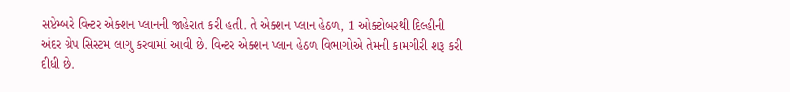સપ્ટેમ્બરે વિન્ટર એક્શન પ્લાનની જાહેરાત કરી હતી. તે એક્શન પ્લાન હેઠળ, 1 ઓક્ટોબરથી દિલ્હીની અંદર ગ્રેપ સિસ્ટમ લાગુ કરવામાં આવી છે. વિન્ટર એક્શન પ્લાન હેઠળ વિભાગોએ તેમની કામગીરી શરૂ કરી દીધી છે.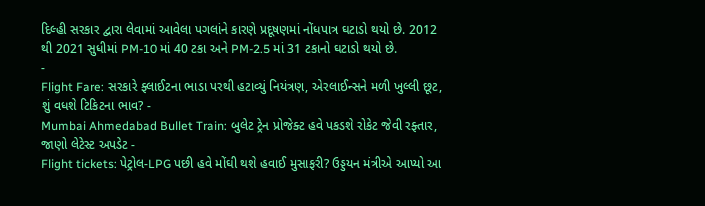દિલ્હી સરકાર દ્વારા લેવામાં આવેલા પગલાંને કારણે પ્રદૂષણમાં નોંધપાત્ર ઘટાડો થયો છે. 2012 થી 2021 સુધીમાં PM-10 માં 40 ટકા અને PM-2.5 માં 31 ટકાનો ઘટાડો થયો છે.
-
Flight Fare: સરકારે ફ્લાઈટના ભાડા પરથી હટાવ્યું નિયંત્રણ, એરલાઈન્સને મળી ખુલ્લી છૂટ, શું વધશે ટિકિટના ભાવ? -
Mumbai Ahmedabad Bullet Train: બુલેટ ટ્રેન પ્રોજેક્ટ હવે પકડશે રોકેટ જેવી રફ્તાર, જાણો લેટેસ્ટ અપડેટ -
Flight tickets: પેટ્રોલ-LPG પછી હવે મોંઘી થશે હવાઈ મુસાફરી? ઉડ્ડયન મંત્રીએ આપ્યો આ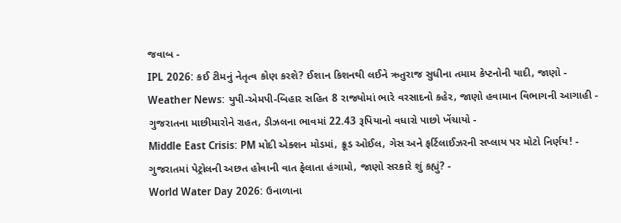જવાબ -
IPL 2026: કઈ ટીમનું નેતૃત્વ કોણ કરશે? ઈશાન કિશનથી લઈને ઋતુરાજ સુધીના તમામ કેપ્ટનોની યાદી, જાણો -
Weather News: યુપી-એમપી-બિહાર સહિત 8 રાજ્યોમાં ભારે વરસાદનો કહેર, જાણો હવામાન વિભાગની આગાહી -
ગુજરાતના માછીમારોને રાહત, ડીઝલના ભાવમાં 22.43 રૂપિયાનો વધારો પાછો ખેંચાયો -
Middle East Crisis: PM મોદી એક્શન મોડમાં, ક્રૂડ ઓઈલ, ગેસ અને ફર્ટિલાઈઝરની સપ્લાય પર મોટો નિર્ણય! -
ગુજરાતમાં પેટ્રોલની અછત હોવાની વાત ફેલાતા હંગામો, જાણો સરકારે શું કહ્યું? -
World Water Day 2026: ઉનાળાના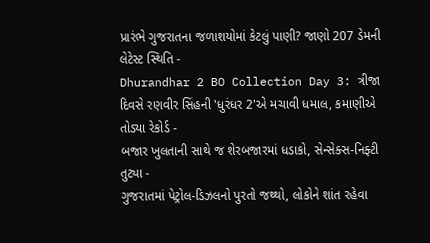પ્રારંભે ગુજરાતના જળાશયોમાં કેટલું પાણી? જાણો 207 ડેમની લેટેસ્ટ સ્થિતિ -
Dhurandhar 2 BO Collection Day 3: ત્રીજા દિવસે રણવીર સિંહની 'ધુરંધર 2'એ મચાવી ધમાલ, કમાણીએ તોડ્યા રેકોર્ડ -
બજાર ખુલતાની સાથે જ શેરબજારમાં ધડાકો, સેન્સેક્સ-નિફ્ટી તુટ્યા -
ગુજરાતમાં પેટ્રોલ-ડિઝલનો પુરતો જથ્થો, લોકોને શાંત રહેવા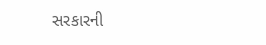સરકારની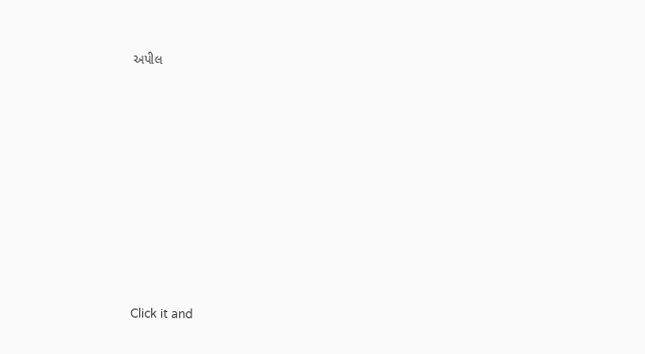અપીલ











Click it and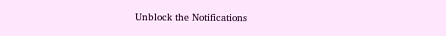Unblock the Notifications